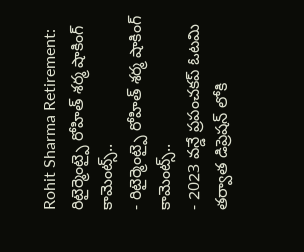Rohit Sharma Retirement: రిటైర్మెంట్పై రోహిత్ శర్మ షాకింగ్ కామెంట్స్..
- రిటైర్మెంట్పై రోహిత్ శర్మ షాకింగ్ కామెంట్స్..
- 2023 వన్డే ప్రపంచకప్ ఓటమి తర్వాత డిప్రెషన్ లోకి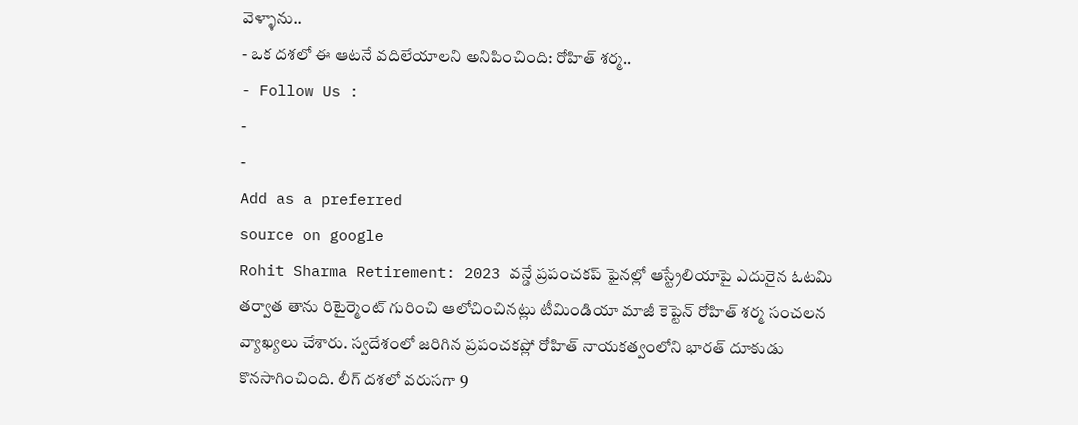వెళ్ళాను..
- ఒక దశలో ఈ ఆటనే వదిలేయాలని అనిపించింది: రోహిత్ శర్మ..
- Follow Us :
-
-
Add as a preferred
source on google
Rohit Sharma Retirement: 2023 వన్డే ప్రపంచకప్ ఫైనల్లో ఆస్ట్రేలియాపై ఎదురైన ఓటమి తర్వాత తాను రిటైర్మెంట్ గురించి ఆలోచించినట్లు టీమిండియా మాజీ కెప్టెన్ రోహిత్ శర్మ సంచలన వ్యాఖ్యలు చేశారు. స్వదేశంలో జరిగిన ప్రపంచకప్లో రోహిత్ నాయకత్వంలోని భారత్ దూకుడు కొనసాగించింది. లీగ్ దశలో వరుసగా 9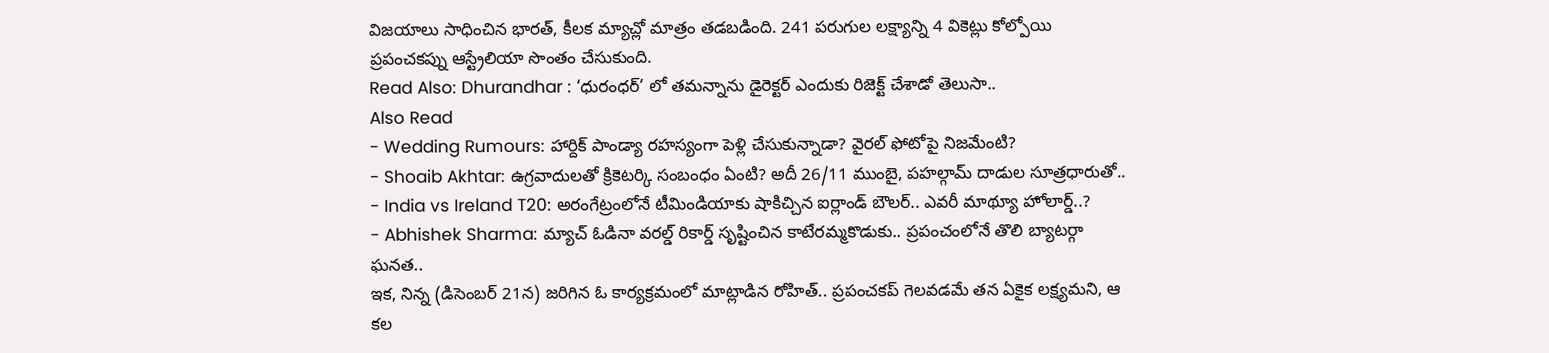విజయాలు సాధించిన భారత్, కీలక మ్యాచ్లో మాత్రం తడబడింది. 241 పరుగుల లక్ష్యాన్ని 4 వికెట్లు కోల్పోయి ప్రపంచకప్ను ఆస్ట్రేలియా సొంతం చేసుకుంది.
Read Also: Dhurandhar : ‘ధురంధర్’ లో తమన్నాను డైరెక్టర్ ఎందుకు రిజెక్ట్ చేశాడో తెలుసా..
Also Read
- Wedding Rumours: హార్దిక్ పాండ్యా రహస్యంగా పెళ్లి చేసుకున్నాడా? వైరల్ ఫోటోపై నిజమేంటి?
- Shoaib Akhtar: ఉగ్రవాదులతో క్రికెటర్కి సంబంధం ఏంటి? అదీ 26/11 ముంబై, పహల్గామ్ దాడుల సూత్రధారుతో..
- India vs Ireland T20: అరంగేట్రంలోనే టీమిండియాకు షాకిచ్చిన ఐర్లాండ్ బౌలర్.. ఎవరీ మాథ్యూ హోలార్డ్..?
- Abhishek Sharma: మ్యాచ్ ఓడినా వరల్డ్ రికార్డ్ సృష్టించిన కాటేరమ్మకొడుకు.. ప్రపంచంలోనే తొలి బ్యాటర్గా ఘనత..
ఇక, నిన్న (డిసెంబర్ 21న) జరిగిన ఓ కార్యక్రమంలో మాట్లాడిన రోహిత్.. ప్రపంచకప్ గెలవడమే తన ఏకైక లక్ష్యమని, ఆ కల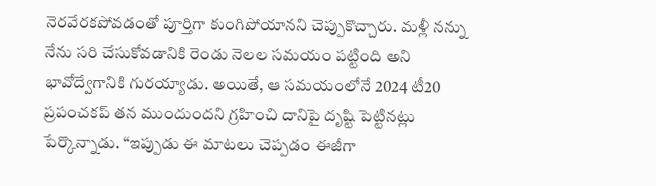నెరవేరకపోవడంతో పూర్తిగా కుంగిపోయానని చెప్పుకొచ్చారు. మళ్లీ నన్ను నేను సరి చేసుకోవడానికి రెండు నెలల సమయం పట్టింది అని భావోద్వేగానికి గురయ్యాడు. అయితే, ఆ సమయంలోనే 2024 టీ20 ప్రపంచకప్ తన ముందుందని గ్రహించి దానిపై దృష్టి పెట్టినట్లు పేర్కొన్నాడు. “ఇప్పుడు ఈ మాటలు చెప్పడం ఈజీగా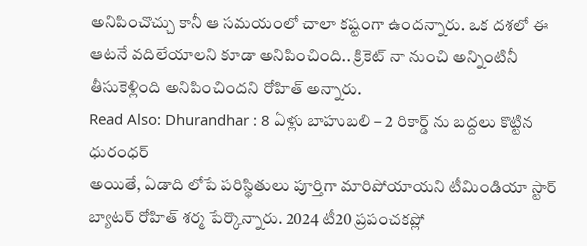అనిపించొచ్చు కానీ ఆ సమయంలో చాలా కష్టంగా ఉందన్నారు. ఒక దశలో ఈ ఆటనే వదిలేయాలని కూడా అనిపించింది.. క్రికెట్ నా నుంచి అన్నింటినీ తీసుకెళ్లింది అనిపించిందని రోహిత్ అన్నారు.
Read Also: Dhurandhar : 8 ఏళ్లు బాహుబలి – 2 రికార్డ్ ను బద్దలు కొట్టిన ధురంధర్
అయితే, ఏడాది లోపే పరిస్థితులు పూర్తిగా మారిపోయాయని టీమిండియా స్టార్ బ్యాటర్ రోహిత్ శర్మ పేర్కొన్నారు. 2024 టీ20 ప్రపంచకప్లో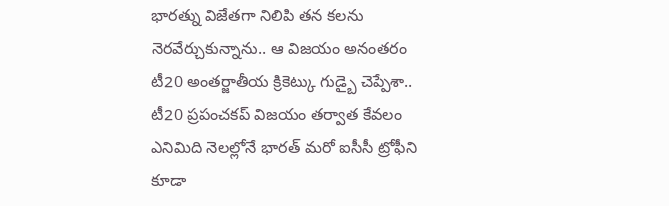భారత్ను విజేతగా నిలిపి తన కలను నెరవేర్చుకున్నాను.. ఆ విజయం అనంతరం టీ20 అంతర్జాతీయ క్రికెట్కు గుడ్బై చెప్పేశా.. టీ20 ప్రపంచకప్ విజయం తర్వాత కేవలం ఎనిమిది నెలల్లోనే భారత్ మరో ఐసీసీ ట్రోఫీని కూడా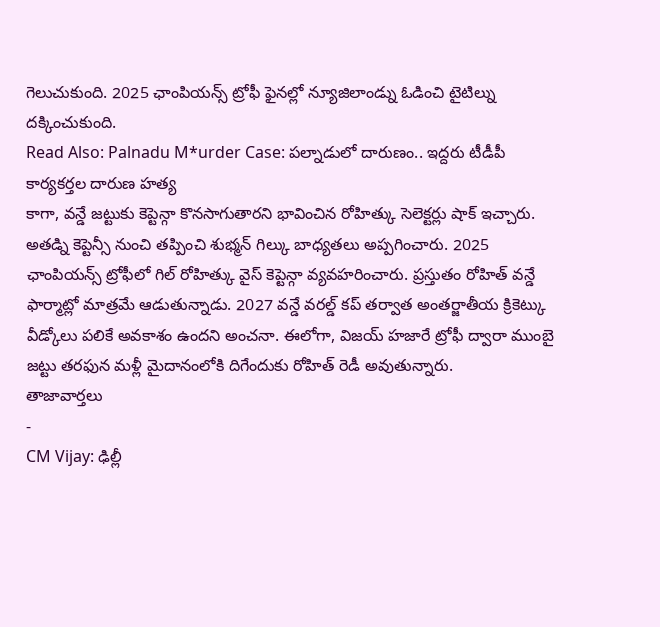గెలుచుకుంది. 2025 ఛాంపియన్స్ ట్రోఫీ ఫైనల్లో న్యూజిలాండ్ను ఓడించి టైటిల్ను దక్కించుకుంది.
Read Also: Palnadu M*urder Case: పల్నాడులో దారుణం.. ఇద్దరు టీడీపీ కార్యకర్తల దారుణ హత్య
కాగా, వన్డే జట్టుకు కెప్టెన్గా కొనసాగుతారని భావించిన రోహిత్కు సెలెక్టర్లు షాక్ ఇచ్చారు. అతడ్ని కెప్టెన్సీ నుంచి తప్పించి శుభ్మన్ గిల్కు బాధ్యతలు అప్పగించారు. 2025 ఛాంపియన్స్ ట్రోఫీలో గిల్ రోహిత్కు వైస్ కెప్టెన్గా వ్యవహరించారు. ప్రస్తుతం రోహిత్ వన్డే ఫార్మాట్లో మాత్రమే ఆడుతున్నాడు. 2027 వన్డే వరల్డ్ కప్ తర్వాత అంతర్జాతీయ క్రికెట్కు వీడ్కోలు పలికే అవకాశం ఉందని అంచనా. ఈలోగా, విజయ్ హజారే ట్రోఫీ ద్వారా ముంబై జట్టు తరఫున మళ్లీ మైదానంలోకి దిగేందుకు రోహిత్ రెడీ అవుతున్నారు.
తాజావార్తలు
-
CM Vijay: ఢిల్లీ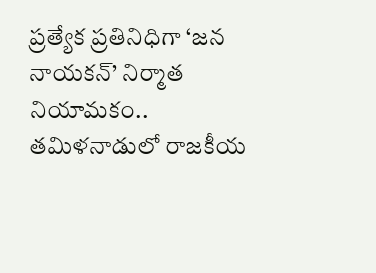ప్రత్యేక ప్రతినిధిగా ‘జన నాయకన్’ నిర్మాత నియామకం.. తమిళనాడులో రాజకీయ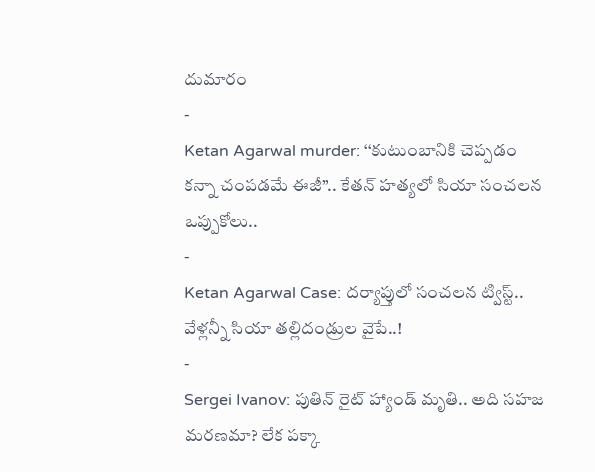దుమారం
-
Ketan Agarwal murder: ‘‘కుటుంబానికి చెప్పడం కన్నా చంపడమే ఈజీ’’.. కేతన్ హత్యలో సియా సంచలన ఒప్పుకోలు..
-
Ketan Agarwal Case: దర్యాప్తులో సంచలన ట్విస్ట్.. వేళ్లన్నీ సియా తల్లిదండ్రుల వైపే..!
-
Sergei Ivanov: పుతిన్ రైట్ హ్యాండ్ మృతి.. అది సహజ మరణమా? లేక పక్కా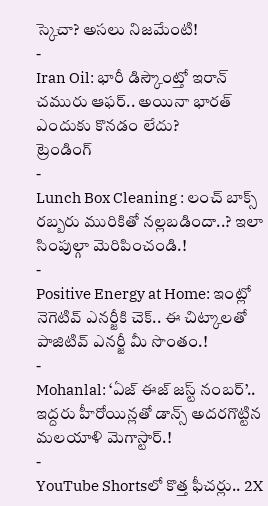స్కెచా? అసలు నిజమేంటి!
-
Iran Oil: భారీ డిస్కౌంట్తో ఇరాన్ చమురు ఆఫర్.. అయినా భారత్ ఎందుకు కొనడం లేదు?
ట్రెండింగ్
-
Lunch Box Cleaning : లంచ్ బాక్స్ రబ్బరు మురికితో నల్లబడిందా..? ఇలా సింపుల్గా మెరిపించండి.!
-
Positive Energy at Home: ఇంట్లో నెగెటివ్ ఎనర్జీకి చెక్.. ఈ చిట్కాలతో పాజిటివ్ ఎనర్జీ మీ సొంతం.!
-
Mohanlal: ‘ఏజ్ ఈజ్ జస్ట్ నంబర్’.. ఇద్దరు హీరోయిన్లతో డాన్స్ అదరగొట్టిన మలయాళి మెగాస్టార్.!
-
YouTube Shortsలో కొత్త ఫీచర్లు.. 2X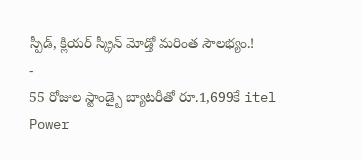స్పీడ్, క్లియర్ స్క్రీన్ మోడ్తో మరింత సౌలభ్యం.!
-
55 రోజుల స్టాండ్బై బ్యాటరీతో రూ.1,699కే itel Power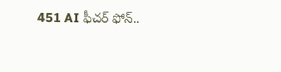451 AI ఫీచర్ ఫోన్..